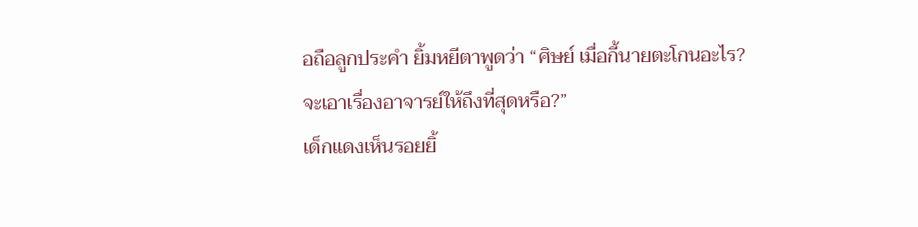อถือลูกประคำ ยิ้มหยีตาพูดว่า “ศิษย์ เมื่อกี้นายตะโกนอะไร? จะเอาเรื่องอาจารย์ให้ถึงที่สุดหรือ?”
เด็กแดงเห็นรอยยิ้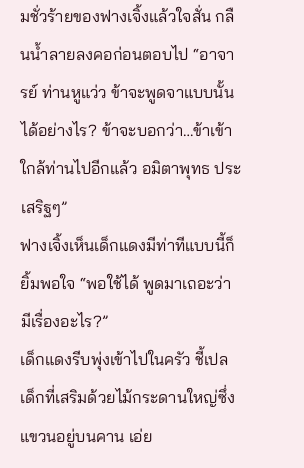มชั่วร้ายของฟางเจิ้งแล้วใจสั่น กลืนน้ำลายลงคอก่อนตอบไป “อาจารย์ ท่านหูแว่ว ข้าจะพูดจาแบบนั้นได้อย่างไร? ข้าจะบอกว่า…ข้าเข้าใกล้ท่านไปอีกแล้ว อมิตาพุทธ ประเสริฐๆ”
ฟางเจิ้งเห็นเด็กแดงมีท่าทีแบบนี้ก็ยิ้มพอใจ “พอใช้ได้ พูดมาเถอะว่ามีเรื่องอะไร?”
เด็กแดงรีบพุ่งเข้าไปในครัว ชี้เปลเด็กที่เสริมด้วยไม้กระดานใหญ่ซึ่งแขวนอยู่บนคาน เอ่ย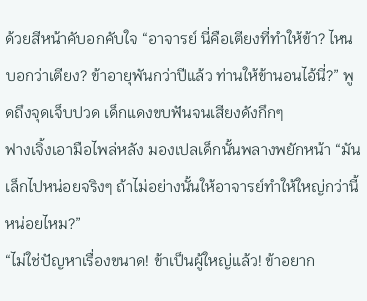ด้วยสีหน้าคับอกคับใจ “อาจารย์ นี่คือเตียงที่ทำให้ข้า? ไหนบอกว่าเตียง? ข้าอายุพันกว่าปีแล้ว ท่านให้ข้านอนไอ้นี่?” พูดถึงจุดเจ็บปวด เด็กแดงขบฟันจนเสียงดังกึกๆ
ฟางเจิ้งเอามือไพล่หลัง มองเปลเด็กนั้นพลางพยักหน้า “มันเล็กไปหน่อยจริงๆ ถ้าไม่อย่างนั้นให้อาจารย์ทำให้ใหญ่กว่านี้หน่อยไหม?”
“ไม่ใช่ปัญหาเรื่องขนาด! ข้าเป็นผู้ใหญ่แล้ว! ข้าอยาก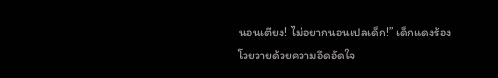นอนเตียง! ไม่อยากนอนเปลเด็ก!” เด็กแดงร้องโวยวายด้วยความอึดอัดใจ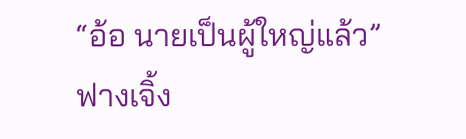“อ้อ นายเป็นผู้ใหญ่แล้ว” ฟางเจิ้ง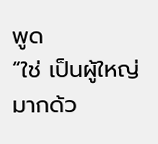พูด
“ใช่ เป็นผู้ใหญ่มากด้ว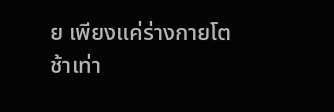ย เพียงแค่ร่างกายโตช้าเท่า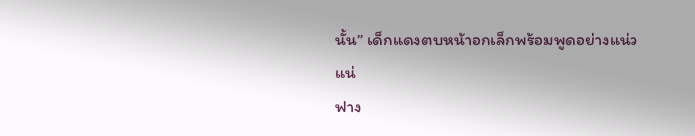นั้น” เด็กแดงตบหน้าอกเล็กพร้อมพูดอย่างแน่วแน่
ฟาง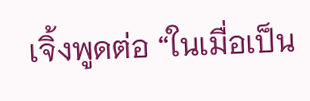เจิ้งพูดต่อ “ในเมื่อเป็น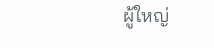ผู้ใหญ่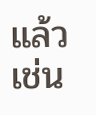แล้ว เช่น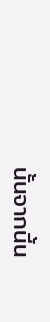นั้นจากนี้น